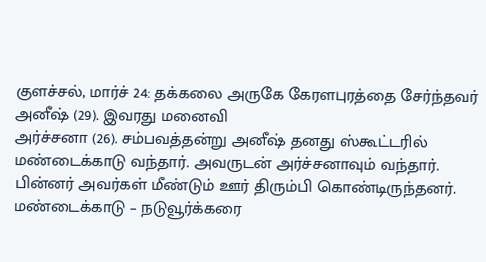குளச்சல், மார்ச் 24: தக்கலை அருகே கேரளபுரத்தை சேர்ந்தவர் அனீஷ் (29). இவரது மனைவி
அர்ச்சனா (26). சம்பவத்தன்று அனீஷ் தனது ஸ்கூட்டரில் மண்டைக்காடு வந்தார். அவருடன் அர்ச்சனாவும் வந்தார். பின்னர் அவர்கள் மீண்டும் ஊர் திரும்பி கொண்டிருந்தனர்.
மண்டைக்காடு – நடுவூர்க்கரை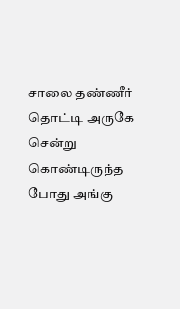சாலை தண்ணீர் தொட்டி அருகே சென்று கொண்டிருந்த போது அங்கு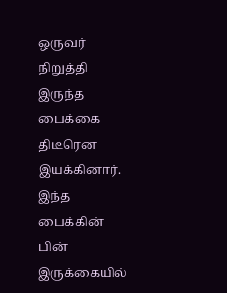ஒருவர் நிறுத்தி இருந்த பைக்கை திடீரென இயக்கினார். இந்த பைக்கின் பின் இருக்கையில்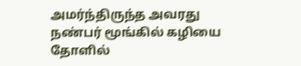அமர்ந்திருந்த அவரது நண்பர் மூங்கில் கழியை தோளில்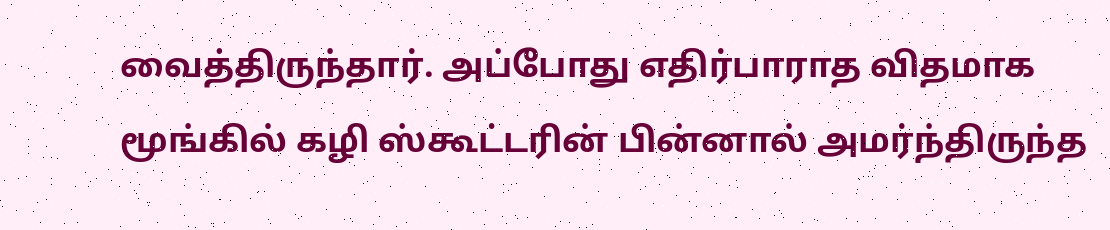வைத்திருந்தார். அப்போது எதிர்பாராத விதமாக மூங்கில் கழி ஸ்கூட்டரின் பின்னால் அமர்ந்திருந்த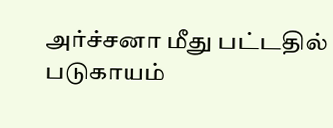அர்ச்சனா மீது பட்டதில் படுகாயம்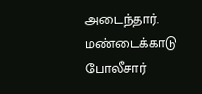அடைந்தார். மண்டைக்காடு போலீசார்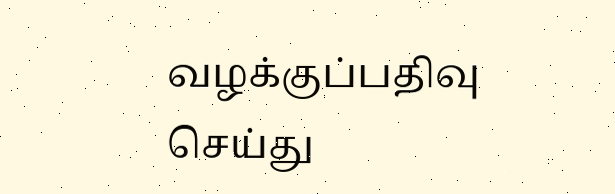வழக்குப்பதிவு செய்து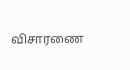விசாரணை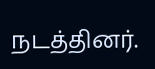நடத்தினர்.